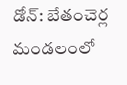డోన్: బేతంచెర్ల మండలంలో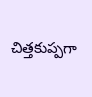చిత్తకుప్పగా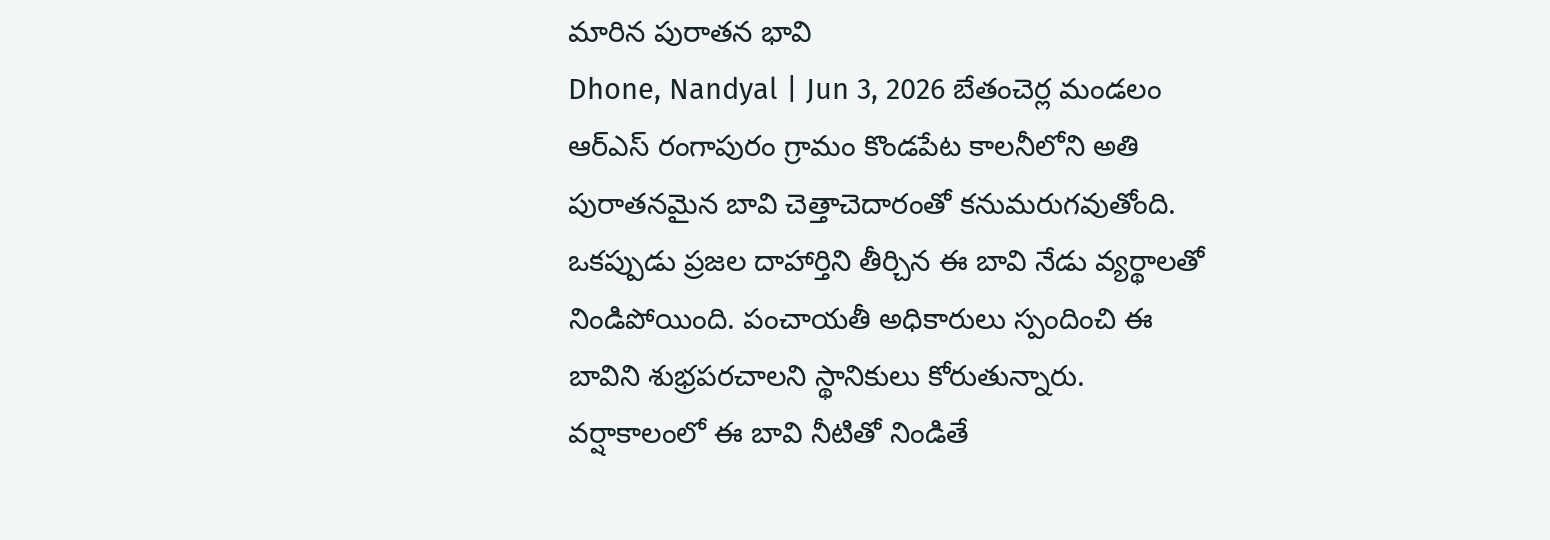మారిన పురాతన భావి
Dhone, Nandyal | Jun 3, 2026 బేతంచెర్ల మండలం ఆర్ఎస్ రంగాపురం గ్రామం కొండపేట కాలనీలోని అతి పురాతనమైన బావి చెత్తాచెదారంతో కనుమరుగవుతోంది. ఒకప్పుడు ప్రజల దాహార్తిని తీర్చిన ఈ బావి నేడు వ్యర్థాలతో నిండిపోయింది. పంచాయతీ అధికారులు స్పందించి ఈ బావిని శుభ్రపరచాలని స్థానికులు కోరుతున్నారు. వర్షాకాలంలో ఈ బావి నీటితో నిండితే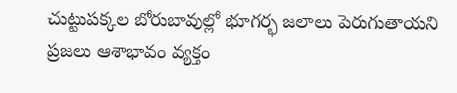చుట్టుపక్కల బోరుబావుల్లో భూగర్భ జలాలు పెరుగుతాయని ప్రజలు ఆశాభావం వ్యక్తం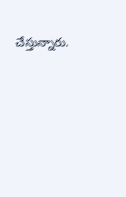చేస్తున్నారు.